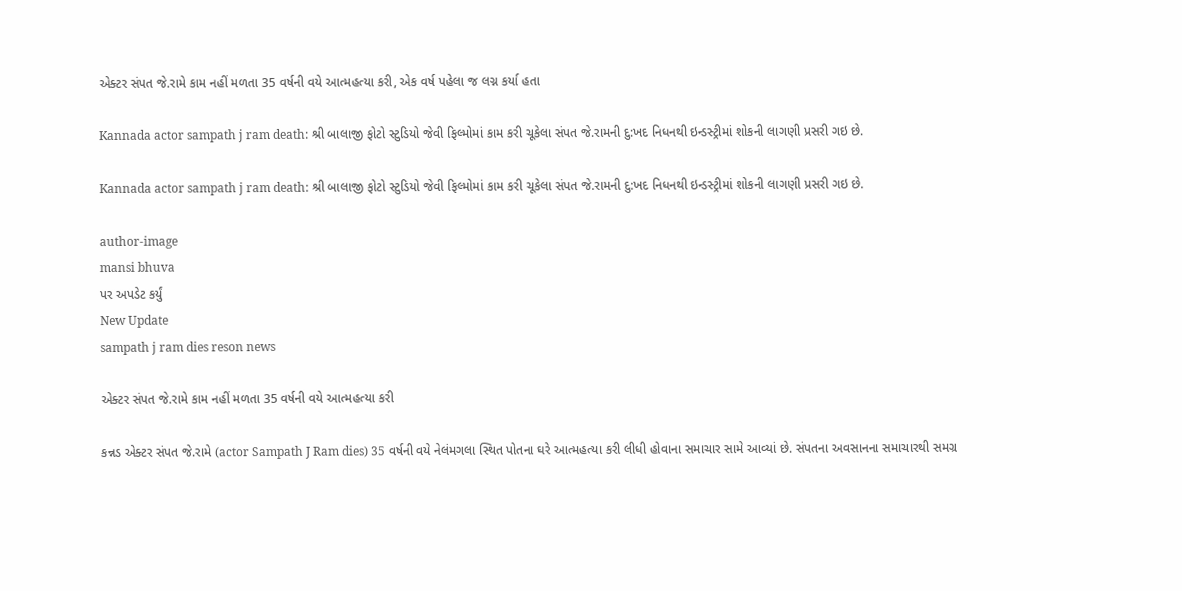એક્ટર સંપત જે.રામે કામ નહીં મળતા 35 વર્ષની વયે આત્મહત્યા કરી, એક વર્ષ પહેલા જ લગ્ન કર્યા હતા

Kannada actor sampath j ram death: શ્રી બાલાજી ફોટો સ્ટુડિયો જેવી ફિલ્મોમાં કામ કરી ચૂકેલા સંપત જે.રામની દુ:ખદ નિધનથી ઇન્ડસ્ટ્રીમાં શોકની લાગણી પ્રસરી ગઇ છે.

Kannada actor sampath j ram death: શ્રી બાલાજી ફોટો સ્ટુડિયો જેવી ફિલ્મોમાં કામ કરી ચૂકેલા સંપત જે.રામની દુ:ખદ નિધનથી ઇન્ડસ્ટ્રીમાં શોકની લાગણી પ્રસરી ગઇ છે.

author-image
mansi bhuva
પર અપડેટ કર્યું
New Update
sampath j ram dies reson news

એક્ટર સંપત જે.રામે કામ નહીં મળતા 35 વર્ષની વયે આત્મહત્યા કરી

કન્નડ એક્ટર સંપત જે.રામે (actor Sampath J Ram dies) 35 વર્ષની વયે નેલંમગલા સ્થિત પોતના ઘરે આત્મહત્યા કરી લીધી હોવાના સમાચાર સામે આવ્યાં છે. સંપતના અવસાનના સમાચારથી સમગ્ર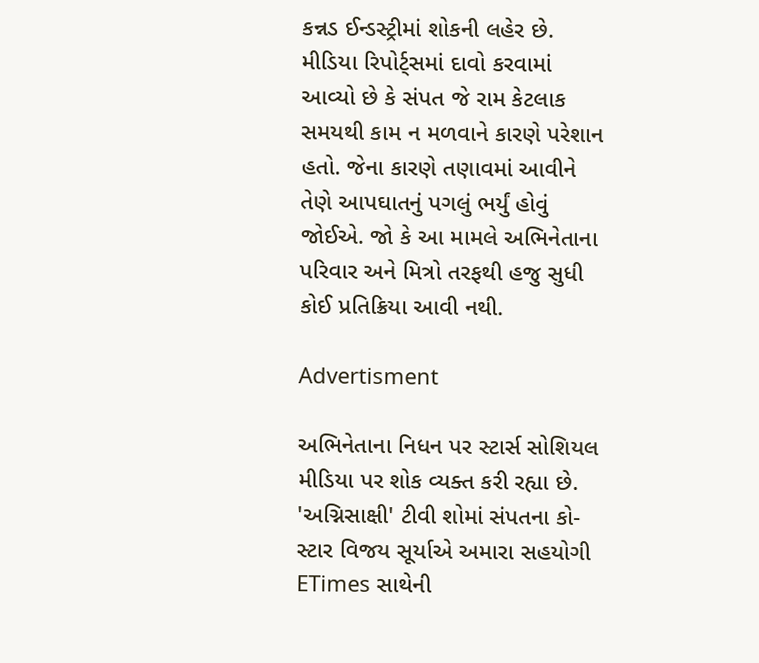કન્નડ ઈન્ડસ્ટ્રીમાં શોકની લહેર છે. મીડિયા રિપોર્ટ્સમાં દાવો કરવામાં આવ્યો છે કે સંપત જે રામ કેટલાક સમયથી કામ ન મળવાને કારણે પરેશાન હતો. જેના કારણે તણાવમાં આવીને તેણે આપઘાતનું પગલું ભર્યું હોવું જોઈએ. જો કે આ મામલે અભિનેતાના પરિવાર અને મિત્રો તરફથી હજુ સુધી કોઈ પ્રતિક્રિયા આવી નથી.

Advertisment

અભિનેતાના નિધન પર સ્ટાર્સ સોશિયલ મીડિયા પર શોક વ્યક્ત કરી રહ્યા છે. 'અગ્નિસાક્ષી' ટીવી શોમાં સંપતના કો-સ્ટાર વિજય સૂર્યાએ અમારા સહયોગી ETimes સાથેની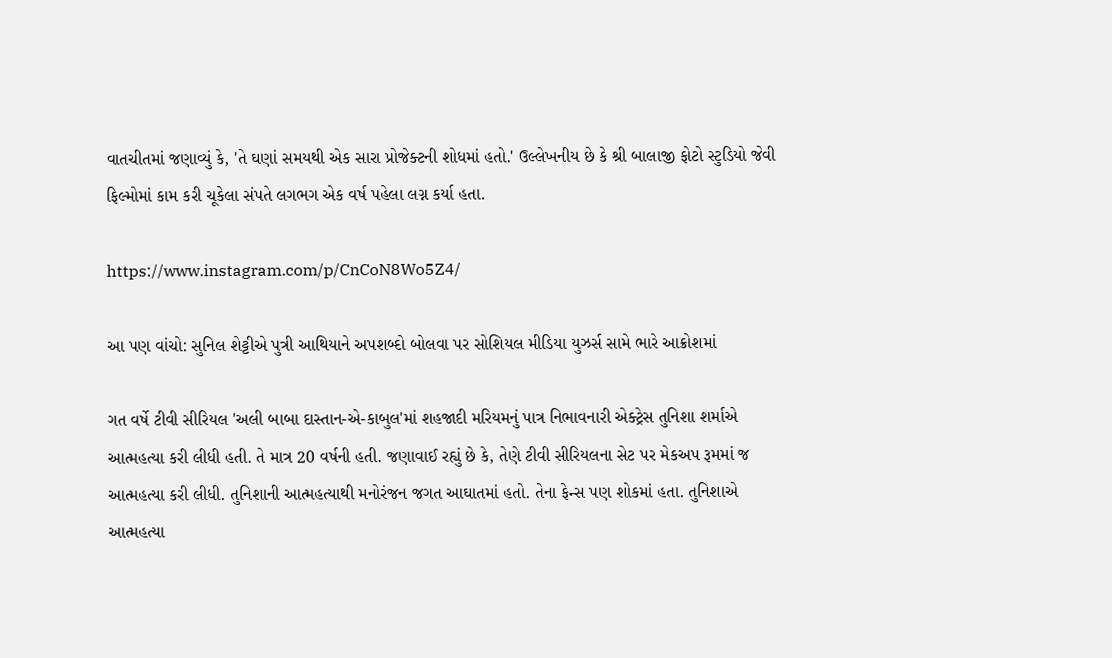વાતચીતમાં જણાવ્યું કે, 'તે ઘણાં સમયથી એક સારા પ્રોજેક્ટની શોધમાં હતો.' ઉલ્લેખનીય છે કે શ્રી બાલાજી ફોટો સ્ટુડિયો જેવી ફિલ્મોમાં કામ કરી ચૂકેલા સંપતે લગભગ એક વર્ષ પહેલા લગ્ન કર્યા હતા.

https://www.instagram.com/p/CnCoN8Wo5Z4/

આ પણ વાંચો: સુનિલ શેટ્ટીએ પુત્રી આથિયાને અપશબ્દો બોલવા પર સોશિયલ મીડિયા યુઝર્સ સામે ભારે આક્રોશમાં

ગત વર્ષે ટીવી સીરિયલ 'અલી બાબા દાસ્તાન-એ-કાબુલ'માં શહજાદી મરિયમનું પાત્ર નિભાવનારી એક્ટ્રેસ તુનિશા શર્માએ આત્મહત્યા કરી લીધી હતી. તે માત્ર 20 વર્ષની હતી. જણાવાઈ રહ્યું છે કે, તેણે ટીવી સીરિયલના સેટ પર મેકઅપ રૂમમાં જ આત્મહત્યા કરી લીધી. તુનિશાની આત્મહત્યાથી મનોરંજન જગત આઘાતમાં હતો. તેના ફેન્સ પણ શોકમાં હતા. તુનિશાએ આત્મહત્યા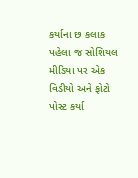કર્યાના છ કલાક પહેલા જ સોશિયલ મીડિયા પર એક વિડીયો અને ફોટો પોસ્ટ કર્યા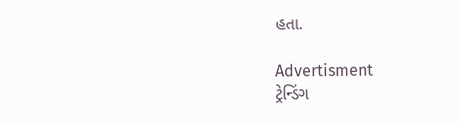હતા.

Advertisment
ટ્રેન્ડિંગ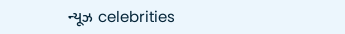ન્યૂઝ celebrities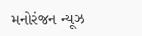મનોરંજન ન્યૂઝ